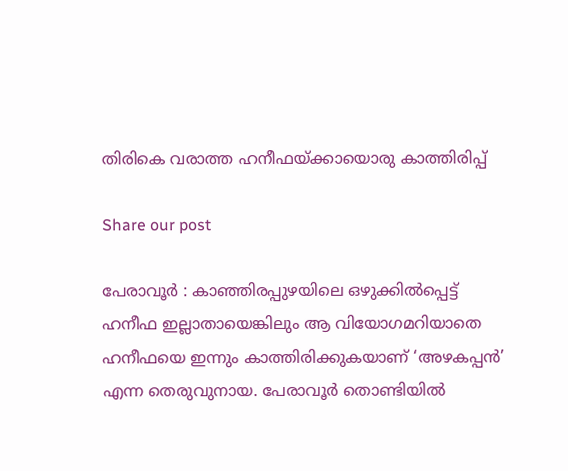തിരികെ വരാത്ത ഹനീഫയ്ക്കായൊരു കാത്തിരിപ്പ്

Share our post

പേരാവൂർ : കാഞ്ഞിരപ്പുഴയിലെ ഒഴുക്കിൽപ്പെട്ട് ഹനീഫ ഇല്ലാതായെങ്കിലും ആ വിയോഗമറിയാതെ ഹനീഫയെ ഇന്നും കാത്തിരിക്കുകയാണ് ‘അഴകപ്പൻ’ എന്ന തെരുവുനായ. പേരാവൂർ തൊണ്ടിയിൽ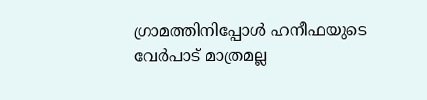ഗ്രാമത്തിനിപ്പോൾ ഹനീഫയുടെ വേർപാട് മാത്രമല്ല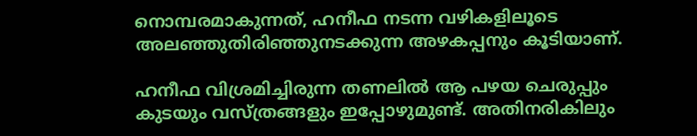നൊമ്പരമാകുന്നത്, ഹനീഫ നടന്ന വഴികളിലൂടെ അലഞ്ഞുതിരിഞ്ഞുനടക്കുന്ന അഴകപ്പനും കൂടിയാണ്.

ഹനീഫ വിശ്രമിച്ചിരുന്ന തണലിൽ ആ പഴയ ചെരുപ്പും കുടയും വസ്ത്രങ്ങളും ഇപ്പോഴുമുണ്ട്. അതിനരികിലും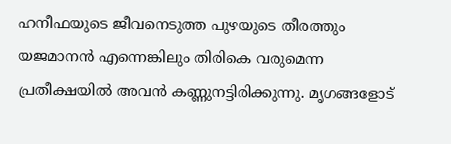ഹനീഫയുടെ ജീവനെടുത്ത പുഴയുടെ തീരത്തും യജമാനൻ എന്നെങ്കിലും തിരികെ വരുമെന്ന പ്രതീക്ഷയിൽ അവൻ കണ്ണുനട്ടിരിക്കുന്നു. മൃഗങ്ങളോട്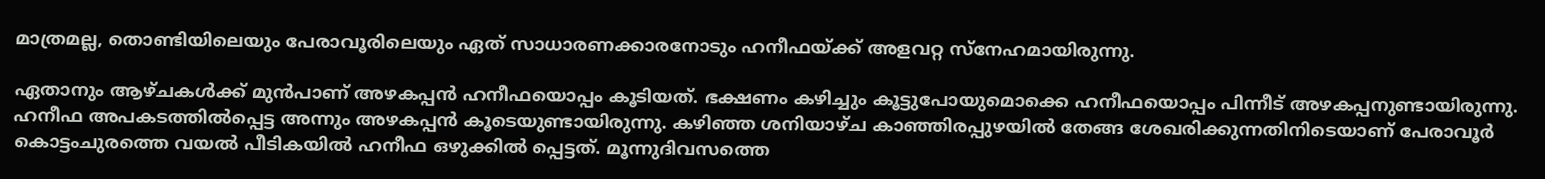മാത്രമല്ല, തൊണ്ടിയിലെയും പേരാവൂരിലെയും ഏത് സാധാരണക്കാരനോടും ഹനീഫയ്ക്ക് അളവറ്റ സ്നേഹമായിരുന്നു.

ഏതാനും ആഴ്ചകൾക്ക് മുൻപാണ് അഴകപ്പൻ ഹനീഫയൊപ്പം കൂടിയത്. ഭക്ഷണം കഴിച്ചും കൂട്ടുപോയുമൊക്കെ ഹനീഫയൊപ്പം പിന്നീട് അഴകപ്പനുണ്ടായിരുന്നു. ഹനീഫ അപകടത്തിൽപ്പെട്ട അന്നും അഴകപ്പൻ കൂടെയുണ്ടായിരുന്നു. കഴിഞ്ഞ ശനിയാഴ്ച കാഞ്ഞിരപ്പുഴയിൽ തേങ്ങ ശേഖരിക്കുന്നതിനിടെയാണ് പേരാവൂർ കൊട്ടംചുരത്തെ വയൽ പീടികയിൽ ഹനീഫ ഒഴുക്കിൽ പ്പെട്ടത്. മൂന്നുദിവസത്തെ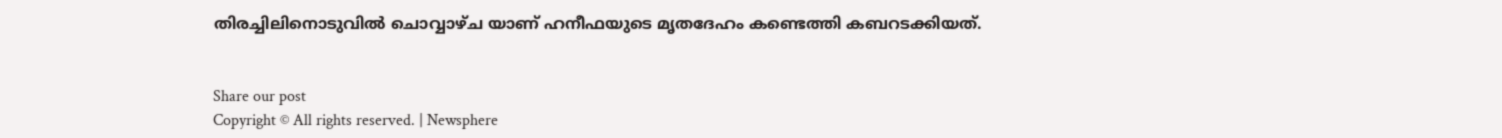തിരച്ചിലിനൊടുവിൽ ചൊവ്വാഴ്ച യാണ് ഹനീഫയുടെ മൃതദേഹം കണ്ടെത്തി കബറടക്കിയത്.


Share our post
Copyright © All rights reserved. | Newsphere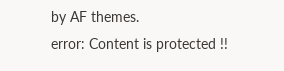by AF themes.
error: Content is protected !!